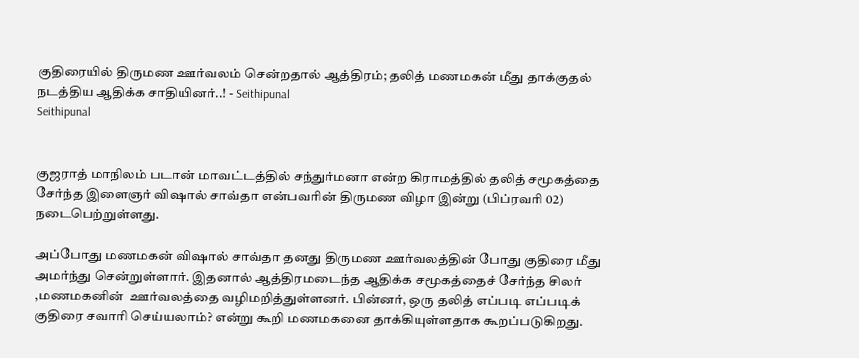குதிரையில் திருமண ஊர்வலம் சென்றதால் ஆத்திரம்; தலித் மணமகன் மீது தாக்குதல் நடத்திய ஆதிக்க சாதியினர்..! - Seithipunal
Seithipunal


குஜராத் மாநிலம் படான் மாவட்டத்தில் சந்துர்மனா என்ற கிராமத்தில் தலித் சமூகத்தை சேர்ந்த இளைஞர் விஷால் சாவ்தா என்பவரின் திருமண விழா இன்று (பிப்ரவரி 02) நடைபெற்றுள்ளது.

அப்போது மணமகன் விஷால் சாவ்தா தனது திருமண ஊர்வலத்தின் போது குதிரை மீது அமர்ந்து சென்றுள்ளார். இதனால் ஆத்திரமடைந்த ஆதிக்க சமூகத்தைச் சேர்ந்த சிலர் ,மணமகனின்  ஊர்வலத்தை வழிமறித்துள்ளனர். பின்னர், ஒரு தலித் எப்படி எப்படிக் குதிரை சவாரி செய்யலாம்? என்று கூறி மணமகனை தாக்கியுள்ளதாக கூறப்படுகிறது.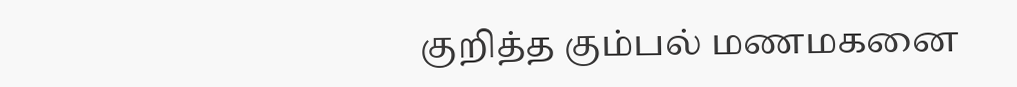குறித்த கும்பல் மணமகனை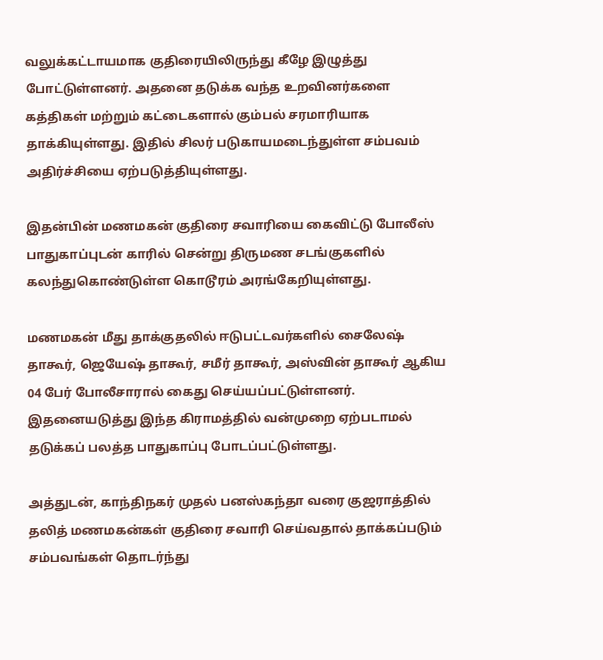வலுக்கட்டாயமாக குதிரையிலிருந்து கீழே இழுத்து போட்டுள்ளனர். அதனை தடுக்க வந்த உறவினர்களை கத்திகள் மற்றும் கட்டைகளால் கும்பல் சரமாரியாக தாக்கியுள்ளது. இதில் சிலர் படுகாயமடைந்துள்ள சம்பவம் அதிர்ச்சியை ஏற்படுத்தியுள்ளது.

இதன்பின் மணமகன் குதிரை சவாரியை கைவிட்டு போலீஸ் பாதுகாப்புடன் காரில் சென்று திருமண சடங்குகளில் கலந்துகொண்டுள்ள கொடூரம் அரங்கேறியுள்ளது.

மணமகன் மீது தாக்குதலில் ஈடுபட்டவர்களில் சைலேஷ் தாகூர், ஜெயேஷ் தாகூர், சமீர் தாகூர், அஸ்வின் தாகூர் ஆகிய 04 பேர் போலீசாரால் கைது செய்யப்பட்டுள்ளனர். இதனையடுத்து இந்த கிராமத்தில் வன்முறை ஏற்படாமல் தடுக்கப் பலத்த பாதுகாப்பு போடப்பட்டுள்ளது.

அத்துடன், காந்திநகர் முதல் பனஸ்கந்தா வரை குஜராத்தில் தலித் மணமகன்கள் குதிரை சவாரி செய்வதால் தாக்கப்படும் சம்பவங்கள் தொடர்ந்து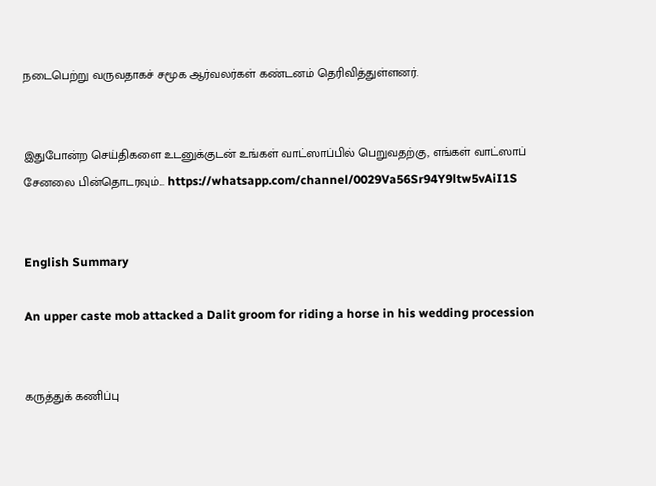நடைபெற்று வருவதாகச் சமூக ஆர்வலர்கள் கண்டனம் தெரிவித்துள்ளனர்.


இதுபோன்ற செய்திகளை உடனுக்குடன் உங்கள் வாட்ஸாப்பில் பெறுவதற்கு, எங்கள் வாட்ஸாப் சேனலை பின்தொடரவும்... https://whatsapp.com/channel/0029Va56Sr94Y9ltw5vAiI1S


English Summary

An upper caste mob attacked a Dalit groom for riding a horse in his wedding procession


கருத்துக் கணிப்பு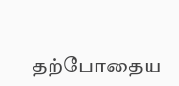தற்போதைய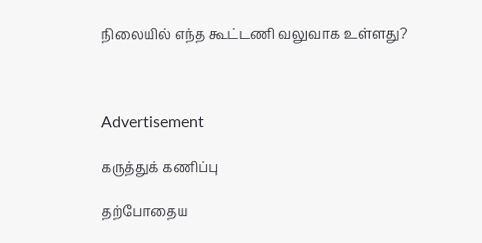நிலையில் எந்த கூட்டணி வலுவாக உள்ளது?



Advertisement

கருத்துக் கணிப்பு

தற்போதைய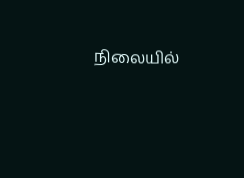நிலையில்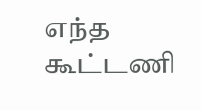எந்த கூட்டணி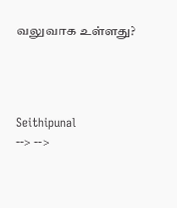வலுவாக உள்ளது?




Seithipunal
--> -->